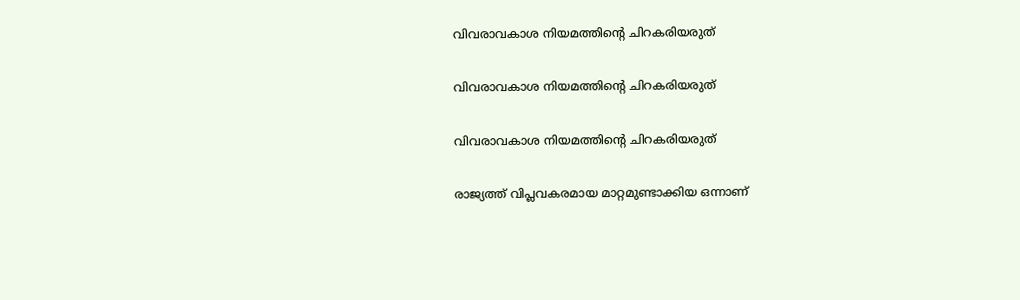വിവരാവകാശ നിയമത്തിന്റെ ചിറകരിയരുത്

വിവരാവകാശ നിയമത്തിന്റെ ചിറകരിയരുത്

വിവരാവകാശ നിയമത്തിന്റെ ചിറകരിയരുത്

രാജ്യത്ത് വിപ്ലവകരമായ മാറ്റമുണ്ടാക്കിയ ഒന്നാണ്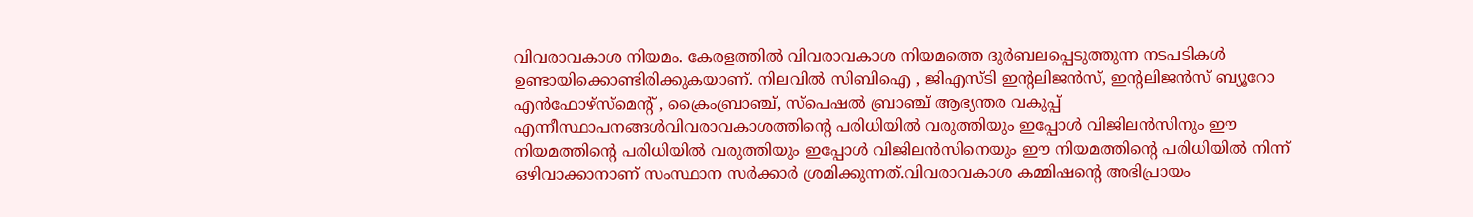വിവരാവകാശ നിയമം. കേരളത്തില്‍ വിവരാവകാശ നിയമത്തെ ദുര്‍ബലപ്പെടുത്തുന്ന നടപടികള്‍ ഉണ്ടായിക്കൊണ്ടിരിക്കുകയാണ്. നിലവില്‍ സിബിഐ , ജിഎസ്ടി ഇന്റലിജന്‍സ്, ഇന്റലിജന്‍സ് ബ്യൂറോ എന്‍ഫോഴ്‌സ്‌മെന്റ് , ക്രൈംബ്രാഞ്ച്, സ്‌പെഷല്‍ ബ്രാഞ്ച് ആഭ്യന്തര വകുപ്പ് എന്നീസ്ഥാപനങ്ങള്‍വിവരാവകാശത്തിന്റെ പരിധിയില്‍ വരുത്തിയും ഇപ്പോള്‍ വിജിലന്‍സിനും ഈ നിയമത്തിന്റെ പരിധിയില്‍ വരുത്തിയും ഇപ്പോള്‍ വിജിലന്‍സിനെയും ഈ നിയമത്തിന്റെ പരിധിയില്‍ നിന്ന് ഒഴിവാക്കാനാണ് സംസ്ഥാന സര്‍ക്കാര്‍ ശ്രമിക്കുന്നത്.വിവരാവകാശ കമ്മിഷന്റെ അഭിപ്രായം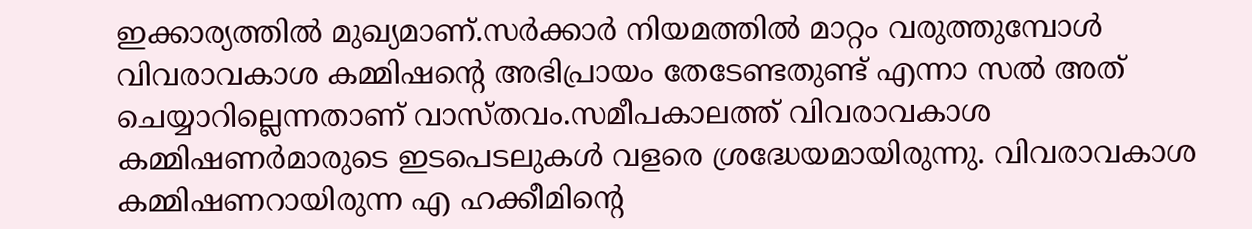ഇക്കാര്യത്തില്‍ മുഖ്യമാണ്.സര്‍ക്കാര്‍ നിയമത്തില്‍ മാറ്റം വരുത്തുമ്പോള്‍ വിവരാവകാശ കമ്മിഷന്റെ അഭിപ്രായം തേടേണ്ടതുണ്ട് എന്നാ സല്‍ അത് ചെയ്യാറില്ലെന്നതാണ് വാസ്തവം.സമീപകാലത്ത് വിവരാവകാശ കമ്മിഷണര്‍മാരുടെ ഇടപെടലുകള്‍ വളരെ ശ്രദ്ധേയമായിരുന്നു. വിവരാവകാശ കമ്മിഷണറായിരുന്ന എ ഹക്കീമിന്റെ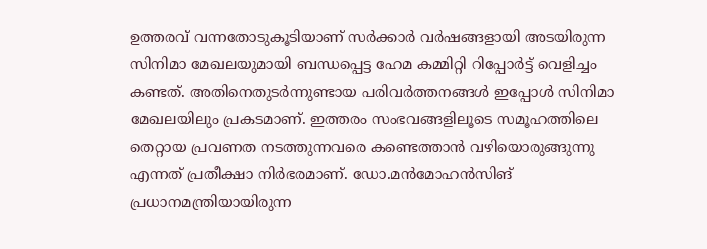ഉത്തരവ് വന്നതോടുകൂടിയാണ് സര്‍ക്കാര്‍ വര്‍ഷങ്ങളായി അടയിരുന്ന സിനിമാ മേഖലയുമായി ബന്ധപ്പെട്ട ഹേമ കമ്മിറ്റി റിപ്പോര്‍ട്ട് വെളിച്ചം കണ്ടത്. അതിനെതുടര്‍ന്നുണ്ടായ പരിവര്‍ത്തനങ്ങള്‍ ഇപ്പോള്‍ സിനിമാ മേഖലയിലും പ്രകടമാണ്. ഇത്തരം സംഭവങ്ങളിലൂടെ സമൂഹത്തിലെ തെറ്റായ പ്രവണത നടത്തുന്നവരെ കണ്ടെത്താന്‍ വഴിയൊരുങ്ങുന്നു എന്നത് പ്രതീക്ഷാ നിര്‍ഭരമാണ്. ഡോ.മന്‍മോഹന്‍സിങ് പ്രധാനമന്ത്രിയായിരുന്ന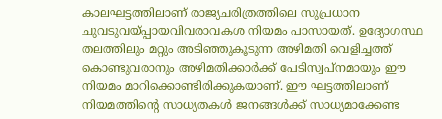കാലഘട്ടത്തിലാണ് രാജ്യചരിത്രത്തിലെ സുപ്രധാന ചുവടുവയ്പ്പായവിവരാവകശ നിയമം പാസായത്. ഉദ്യോഗസ്ഥ തലത്തിലും മറ്റും അടിഞ്ഞുകൂടുന്ന അഴിമതി വെളിച്ചത്ത് കൊണ്ടുവരാനും അഴിമതിക്കാര്‍ക്ക് പേടിസ്വപ്‌നമായും ഈ നിയമം മാറിക്കൊണ്ടിരിക്കുകയാണ്. ഈ ഘട്ടത്തിലാണ് നിയമത്തിന്റെ സാധ്യതകള്‍ ജനങ്ങള്‍ക്ക് സാധ്യമാക്കേണ്ട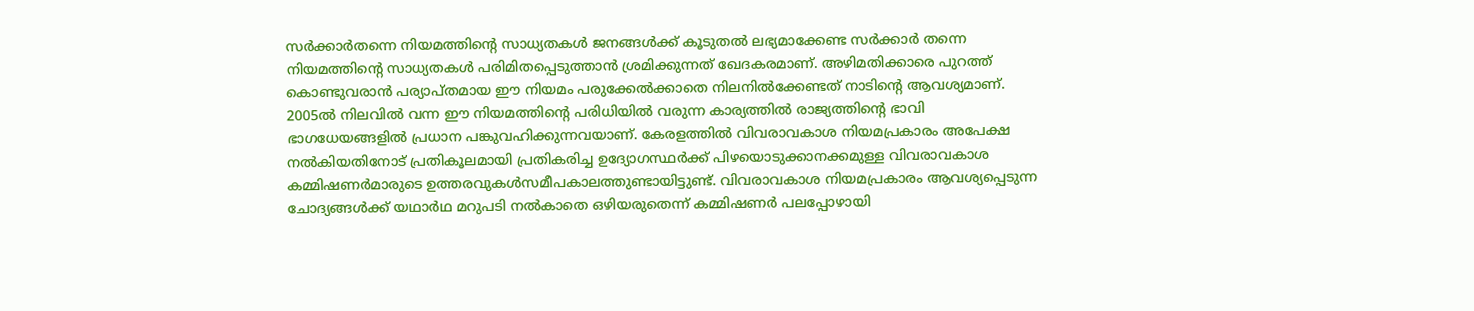സര്‍ക്കാര്‍തന്നെ നിയമത്തിന്റെ സാധ്യതകള്‍ ജനങ്ങള്‍ക്ക് കൂടുതല്‍ ലഭ്യമാക്കേണ്ട സര്‍ക്കാര്‍ തന്നെ നിയമത്തിന്റെ സാധ്യതകള്‍ പരിമിതപ്പെടുത്താന്‍ ശ്രമിക്കുന്നത് ഖേദകരമാണ്. അഴിമതിക്കാരെ പുറത്ത് കൊണ്ടുവരാന്‍ പര്യാപ്തമായ ഈ നിയമം പരുക്കേല്‍ക്കാതെ നിലനില്‍ക്കേണ്ടത് നാടിന്റെ ആവശ്യമാണ്. 2005ല്‍ നിലവില്‍ വന്ന ഈ നിയമത്തിന്റെ പരിധിയില്‍ വരുന്ന കാര്യത്തില്‍ രാജ്യത്തിന്റെ ഭാവി ഭാഗധേയങ്ങളില്‍ പ്രധാന പങ്കുവഹിക്കുന്നവയാണ്. കേരളത്തില്‍ വിവരാവകാശ നിയമപ്രകാരം അപേക്ഷ നല്‍കിയതിനോട് പ്രതികൂലമായി പ്രതികരിച്ച ഉദ്യോഗസ്ഥര്‍ക്ക് പിഴയൊടുക്കാനക്കമുള്ള വിവരാവകാശ കമ്മിഷണര്‍മാരുടെ ഉത്തരവുകള്‍സമീപകാലത്തുണ്ടായിട്ടുണ്ട്. വിവരാവകാശ നിയമപ്രകാരം ആവശ്യപ്പെടുന്ന ചോദ്യങ്ങള്‍ക്ക് യഥാര്‍ഥ മറുപടി നല്‍കാതെ ഒഴിയരുതെന്ന് കമ്മിഷണര്‍ പലപ്പോഴായി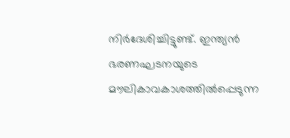നിര്‍ദേശിച്ചിട്ടുണ്ട്. ഇന്ത്യന്‍ ഭരണഘടനയുടെ മൗലികാവകാശത്തില്‍പ്പെടുന്ന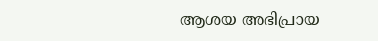ആശയ അഭിപ്രായ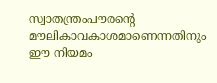സ്വാതന്ത്രംപൗരന്റെ മൗലികാവകാശമാണെന്നതിനും ഈ നിയമം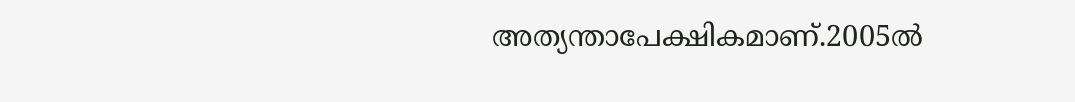അത്യന്താപേക്ഷികമാണ്.2005ല്‍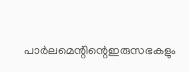പാര്‍ലമെന്റിന്റെഇരുസഭകളും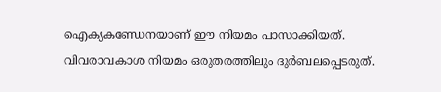ഐക്യകണ്ഡേനയാണ് ഈ നിയമം പാസാക്കിയത്. വിവരാവകാശ നിയമം ഒരുതരത്തിലും ദുര്‍ബലപ്പെടരുത്.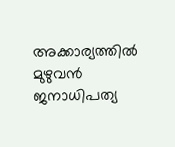അക്കാര്യത്തില്‍ മുഴുവന്‍ ജനാധിപത്യ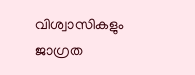വിശ്വാസികളും ജാഗ്രത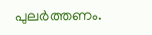പുലര്‍ത്തണം.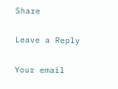Share

Leave a Reply

Your email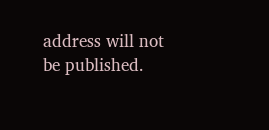address will not be published.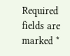Required fields are marked *